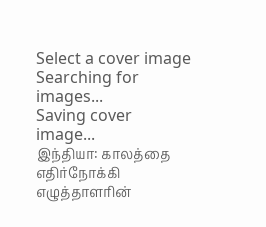Select a cover image
Searching for images...
Saving cover image...
இந்தியா: காலத்தை எதிர்நோக்கி
எழுத்தாளரின்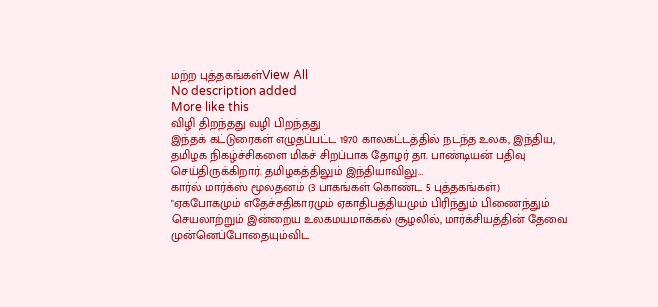மற்ற புத்தகங்கள்View All
No description added
More like this
விழி திறந்தது வழி பிறந்தது
இந்தக் கட்டுரைகள் எழுதப்பட்ட 1970 காலகட்டத்தில் நடந்த உலக, இந்திய, தமிழக நிகழ்ச்சிகளை மிகச் சிறப்பாக தோழர் தா. பாண்டியன் பதிவு செய்திருக்கிறார். தமிழகத்திலும் இந்தியாவிலு…
கார்ல் மார்க்ஸ் மூலதனம் (3 பாகங்கள் கொண்ட 5 புத்தகங்கள்)
"ஏகபோகமும் எதேச்சதிகாரமும் ஏகாதிபத்தியமும் பிரிந்தும் பிணைந்தும் செயலாற்றும் இன்றைய உலகமயமாக்கல் சூழலில், மார்க்சியத்தின் தேவை முன்னெப்போதையும்விட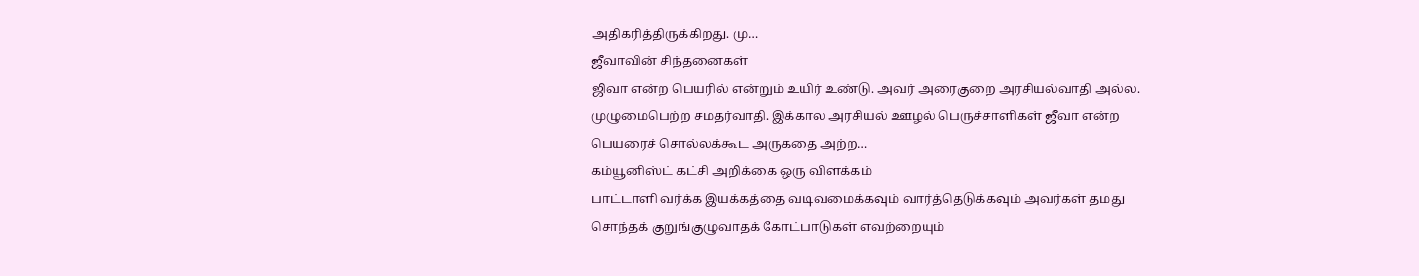அதிகரித்திருக்கிறது. மு…
ஜீவாவின் சிந்தனைகள்
ஜிவா என்ற பெயரில் என்றும் உயிர் உண்டு. அவர் அரைகுறை அரசியல்வாதி அல்ல. முழுமைபெற்ற சமதர்வாதி. இக்கால அரசியல் ஊழல் பெருச்சாளிகள் ஜீவா என்ற பெயரைச் சொல்லக்கூட அருகதை அற்ற…
கம்யூனிஸ்ட் கட்சி அறிக்கை ஒரு விளக்கம்
பாட்டாளி வர்க்க இயக்கத்தை வடிவமைக்கவும் வார்த்தெடுக்கவும் அவர்கள் தமது சொந்தக் குறுங்குழுவாதக் கோட்பாடுகள் எவற்றையும்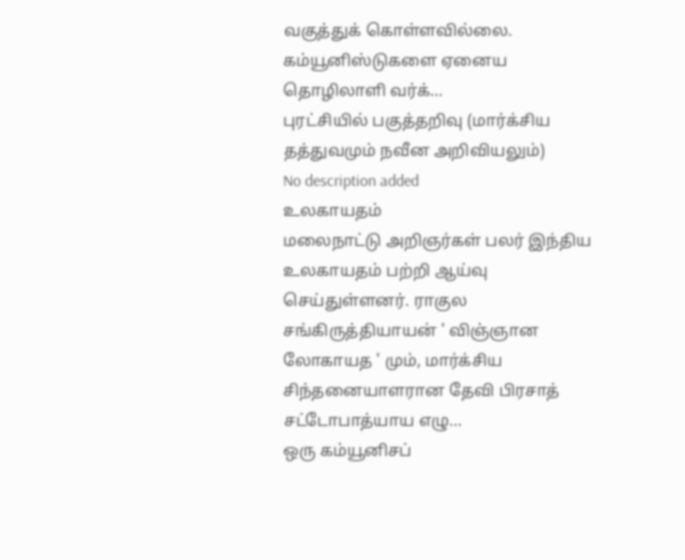வகுத்துக் கொள்ளவில்லை. கம்யூனிஸ்டுகளை ஏனைய தொழிலாளி வர்க்…
புரட்சியில் பகுத்தறிவு (மார்க்சிய தத்துவமும் நவீன அறிவியலும்)
No description added
உலகாயதம்
மலைநாட்டு அறிஞர்கள் பலர் இந்திய உலகாயதம் பற்றி ஆய்வு செய்துள்ளனர். ராகுல சங்கிருத்தியாயன் ' விஞ்ஞான லோகாயத ' மும், மார்க்சிய சிந்தனையாளரான தேவி பிரசாத் சட்டோபாத்யாய எழு…
ஒரு கம்யூனிசப்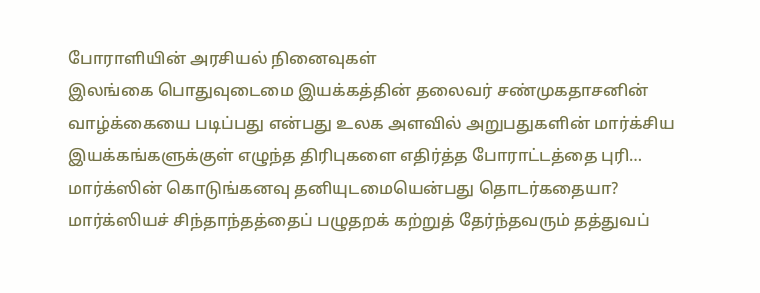போராளியின் அரசியல் நினைவுகள்
இலங்கை பொதுவுடைமை இயக்கத்தின் தலைவர் சண்முகதாசனின் வாழ்க்கையை படிப்பது என்பது உலக அளவில் அறுபதுகளின் மார்க்சிய இயக்கங்களுக்குள் எழுந்த திரிபுகளை எதிர்த்த போராட்டத்தை புரி…
மார்க்ஸின் கொடுங்கனவு தனியுடமையென்பது தொடர்கதையா?
மார்க்ஸியச் சிந்தாந்தத்தைப் பழுதறக் கற்றுத் தேர்ந்தவரும் தத்துவப்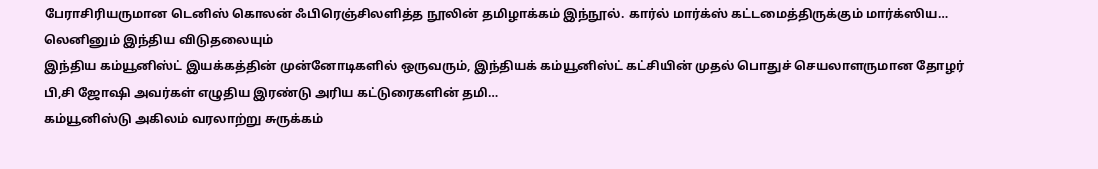பேராசிரியருமான டெனிஸ் கொலன் ஃபிரெஞ்சிலளித்த நூலின் தமிழாக்கம் இந்நூல். கார்ல் மார்க்ஸ் கட்டமைத்திருக்கும் மார்க்ஸிய…
லெனினும் இந்திய விடுதலையும்
இந்திய கம்யூனிஸ்ட் இயக்கத்தின் முன்னோடிகளில் ஒருவரும், இந்தியக் கம்யூனிஸ்ட் கட்சியின் முதல் பொதுச் செயலாளருமான தோழர் பி,சி ஜோஷி அவர்கள் எழுதிய இரண்டு அரிய கட்டுரைகளின் தமி…
கம்யூனிஸ்டு அகிலம் வரலாற்று சுருக்கம்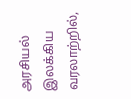அரசியல் இலக்கிய வரலாற்றில்,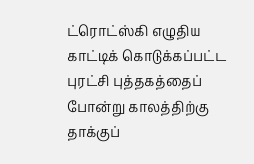ட்ரொட்ஸ்கி எழுதிய காட்டிக் கொடுக்கப்பட்ட புரட்சி புத்தகத்தைப் போன்று காலத்திற்கு தாக்குப்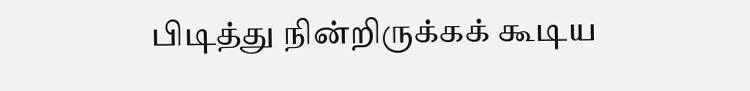பிடித்து நின்றிருக்கக் கூடிய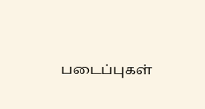படைப்புகள்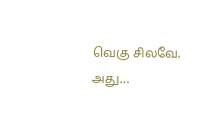வெகு சிலவே. அது…